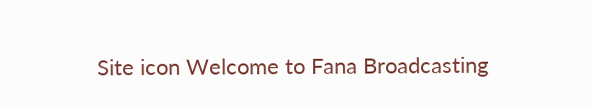Site icon Welcome to Fana Broadcasting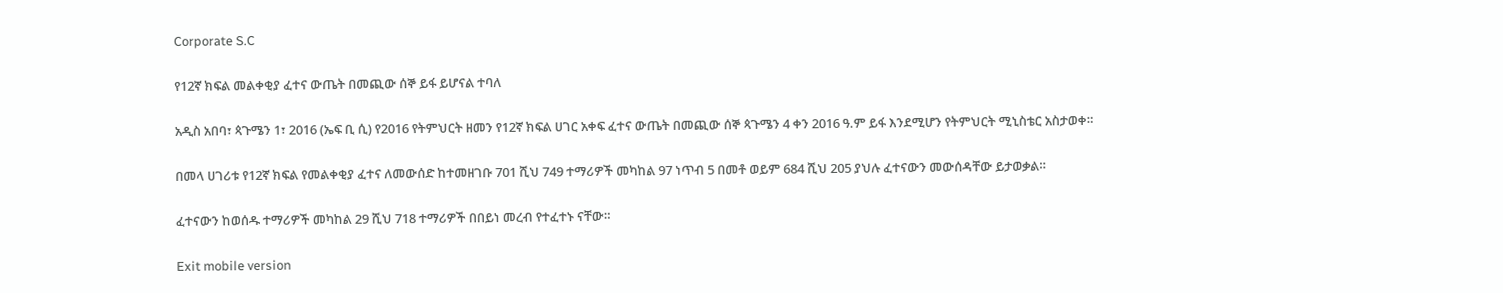Corporate S.C

የ12ኛ ክፍል መልቀቂያ ፈተና ውጤት በመጪው ሰኞ ይፋ ይሆናል ተባለ

አዲስ አበባ፣ ጳጉሜን 1፣ 2016 (ኤፍ ቢ ሲ) የ2016 የትምህርት ዘመን የ12ኛ ክፍል ሀገር አቀፍ ፈተና ውጤት በመጪው ሰኞ ጳጉሜን 4 ቀን 2016 ዓ.ም ይፋ እንደሚሆን የትምህርት ሚኒስቴር አስታወቀ።

በመላ ሀገሪቱ የ12ኛ ክፍል የመልቀቂያ ፈተና ለመውሰድ ከተመዘገቡ 701 ሺህ 749 ተማሪዎች መካከል 97 ነጥብ 5 በመቶ ወይም 684 ሺህ 205 ያህሉ ፈተናውን መውሰዳቸው ይታወቃል።

ፈተናውን ከወሰዱ ተማሪዎች መካከል 29 ሺህ 718 ተማሪዎች በበይነ መረብ የተፈተኑ ናቸው።

Exit mobile version